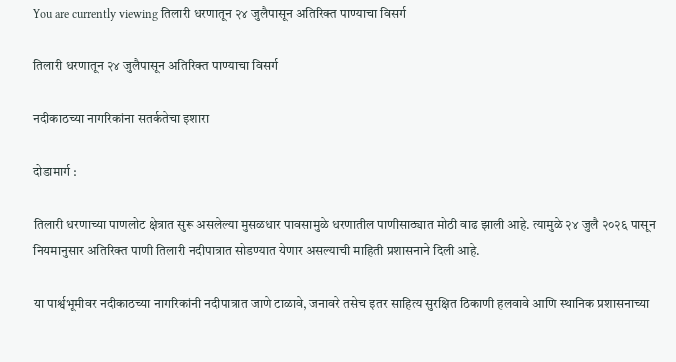You are currently viewing तिलारी धरणातून २४ जुलैपासून अतिरिक्त पाण्याचा विसर्ग

तिलारी धरणातून २४ जुलैपासून अतिरिक्त पाण्याचा विसर्ग

नदीकाठच्या नागरिकांना सतर्कतेचा इशारा

दोडामार्ग :

तिलारी धरणाच्या पाणलोट क्षेत्रात सुरू असलेल्या मुसळधार पावसामुळे धरणातील पाणीसाठ्यात मोठी वाढ झाली आहे. त्यामुळे २४ जुलै २०२६ पासून नियमानुसार अतिरिक्त पाणी तिलारी नदीपात्रात सोडण्यात येणार असल्याची माहिती प्रशासनाने दिली आहे.

या पार्श्वभूमीवर नदीकाठच्या नागरिकांनी नदीपात्रात जाणे टाळावे, जनावरे तसेच इतर साहित्य सुरक्षित ठिकाणी हलवावे आणि स्थानिक प्रशासनाच्या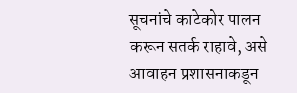सूचनांचे काटेकोर पालन करून सतर्क राहावे, असे आवाहन प्रशासनाकडून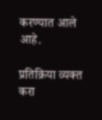करण्यात आले आहे.

प्रतिक्रिया व्यक्त करा